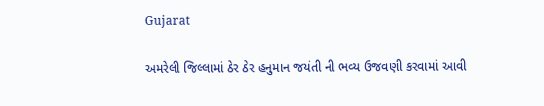Gujarat

અમરેલી જિલ્લામાં ઠેર ઠેર હનુમાન જયંતી ની ભવ્ય ઉજવણી કરવામાં આવી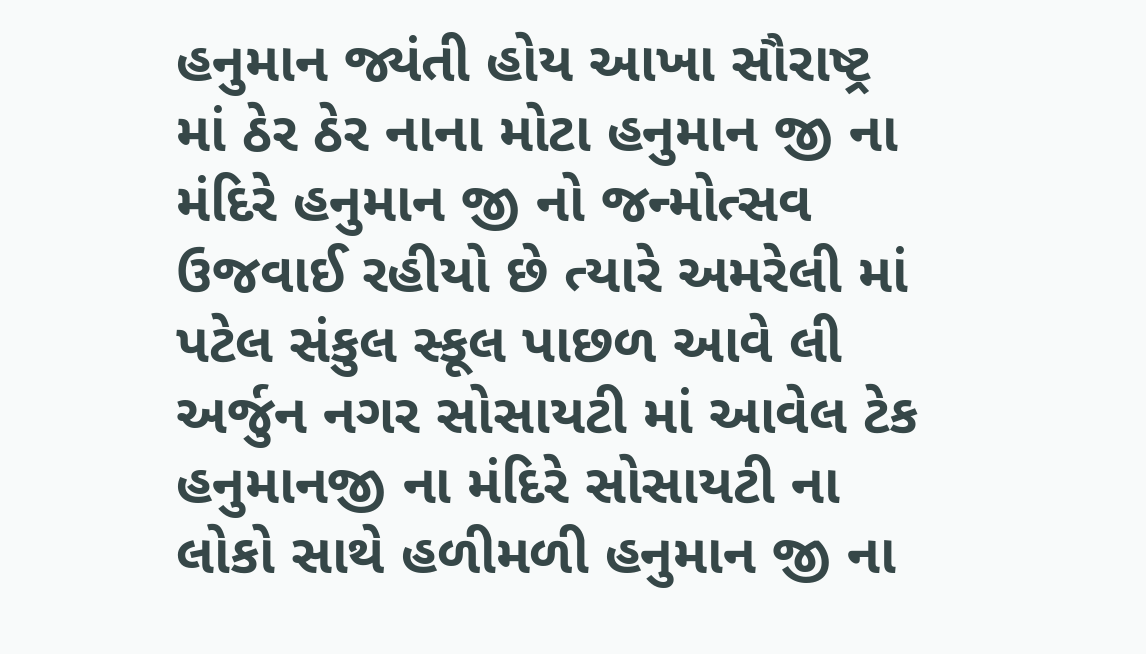હનુમાન જ્યંતી હોય આખા સૌરાષ્ટ્ર માં ઠેર ઠેર નાના મોટા હનુમાન જી ના મંદિરે હનુમાન જી નો જન્મોત્સવ ઉજવાઈ રહીયો છે ત્યારે અમરેલી માં પટેલ સંકુલ સ્કૂલ પાછળ આવે લી અર્જુન નગર સોસાયટી માં આવેલ ટેક હનુમાનજી ના મંદિરે સોસાયટી ના લોકો સાથે હળીમળી હનુમાન જી ના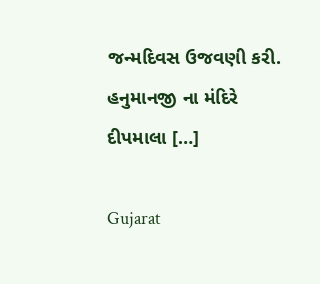જન્મદિવસ ઉજવણી કરી.   હનુમાનજી ના મંદિરે દીપમાલા […]

Gujarat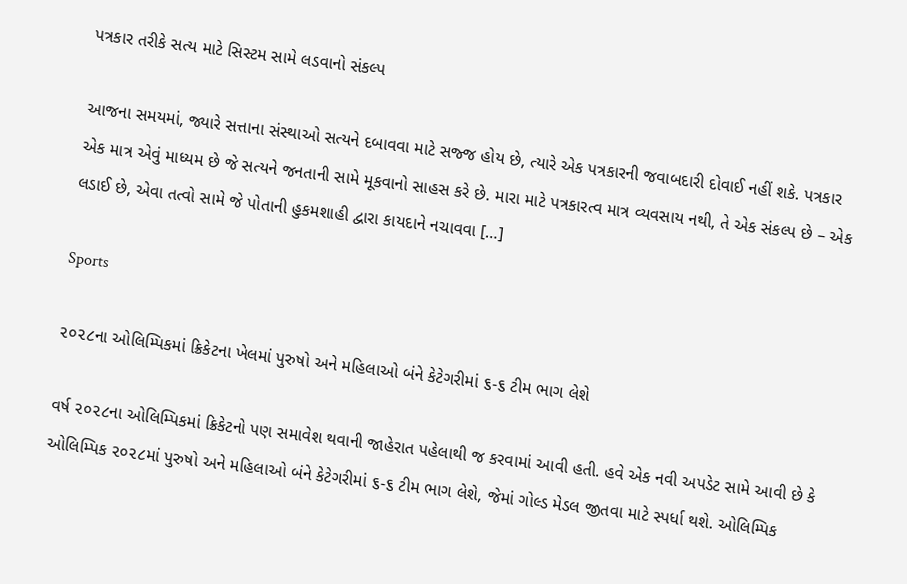પત્રકાર તરીકે સત્ય માટે સિસ્ટમ સામે લડવાનો સંકલ્પ

આજના સમયમાં, જ્યારે સત્તાના સંસ્થાઓ સત્યને દબાવવા માટે સજ્જ હોય છે, ત્યારે એક પત્રકારની જવાબદારી દોવાઈ નહીં શકે. પત્રકાર એક માત્ર એવું માધ્યમ છે જે સત્યને જનતાની સામે મૂકવાનો સાહસ કરે છે. મારા માટે પત્રકારત્વ માત્ર વ્યવસાય નથી, તે એક સંકલ્પ છે – એક લડાઈ છે, એવા તત્વો સામે જે પોતાની હુકમશાહી દ્વારા કાયદાને નચાવવા […]

Sports

૨૦૨૮ના ઓલિમ્પિકમાં ક્રિકેટના ખેલમાં પુરુષો અને મહિલાઓ બંને કેટેગરીમાં ૬-૬ ટીમ ભાગ લેશે

વર્ષ ૨૦૨૮ના ઓલિમ્પિકમાં ક્રિકેટનો પણ સમાવેશ થવાની જાહેરાત પહેલાથી જ કરવામાં આવી હતી. હવે એક નવી અપડેટ સામે આવી છે કે ઓલિમ્પિક ૨૦૨૮માં પુરુષો અને મહિલાઓ બંને કેટેગરીમાં ૬-૬ ટીમ ભાગ લેશે, જેમાં ગોલ્ડ મેડલ જીતવા માટે સ્પર્ધા થશે. ઓલિમ્પિક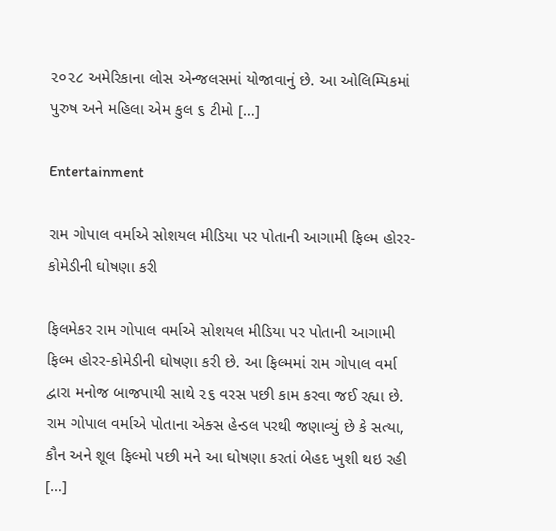૨૦૨૮ અમેરિકાના લોસ એન્જલસમાં યોજાવાનું છે. આ ઓલિમ્પિકમાં પુરુષ અને મહિલા એમ કુલ ૬ ટીમો […]

Entertainment

રામ ગોપાલ વર્માએ સોશયલ મીડિયા પર પોતાની આગામી ફિલ્મ હોરર-કોમેડીની ઘોષણા કરી

ફિલમેકર રામ ગોપાલ વર્માએ સોશયલ મીડિયા પર પોતાની આગામી ફિલ્મ હોરર-કોમેડીની ઘોષણા કરી છે. આ ફિલ્મમાં રામ ગોપાલ વર્મા દ્વારા મનોજ બાજપાયી સાથે ૨૬ વરસ પછી કામ કરવા જઈ રહ્યા છે. રામ ગોપાલ વર્માએ પોતાના એક્સ હેન્ડલ પરથી જણાવ્યું છે કે સત્યા, કૌન અને શૂલ ફિલ્મો પછી મને આ ઘોષણા કરતાં બેહદ ખુશી થઇ રહી […]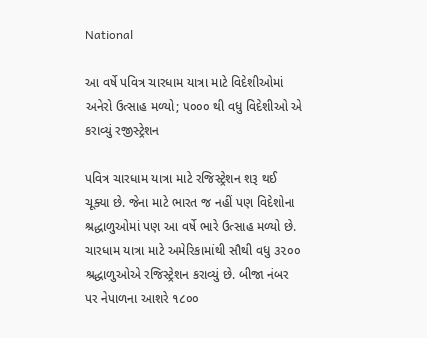National

આ વર્ષે પવિત્ર ચારધામ યાત્રા માટે વિદેશીઓમાં અનેરો ઉત્સાહ મળ્યો; ૫૦૦૦ થી વધુ વિદેશીઓ એ કરાવ્યું રજીસ્ટ્રેશન

પવિત્ર ચારધામ યાત્રા માટે રજિસ્ટ્રેશન શરૂ થઈ ચૂક્યા છે. જેના માટે ભારત જ નહીં પણ વિદેશોના શ્રદ્ધાળુઓમાં પણ આ વર્ષે ભારે ઉત્સાહ મળ્યો છે. ચારધામ યાત્રા માટે અમેરિકામાંથી સૌથી વધુ ૩૨૦૦ શ્રદ્ધાળુઓએ રજિસ્ટ્રેશન કરાવ્યું છે. બીજા નંબર પર નેપાળના આશરે ૧૮૦૦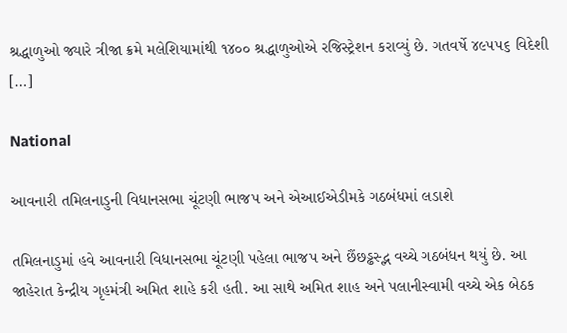શ્રદ્ધાળુઓ જ્યારે ત્રીજા ક્રમે મલેશિયામાંથી ૧૪૦૦ શ્રદ્ધાળુઓએ રજિસ્ટ્રેશન કરાવ્યું છે. ગતવર્ષે ૪૯૫૫૬ વિદેશી […]

National

આવનારી તમિલનાડુની વિધાનસભા ચૂંટણી ભાજપ અને એઆઈએડીમકે ગઠબંધમાં લડાશે

તમિલનાડુમાં હવે આવનારી વિધાનસભા ચૂંટણી પહેલા ભાજપ અને છૈંછડ્ઢસ્દ્ભ વચ્ચે ગઠબંધન થયું છે. આ જાહેરાત કેન્દ્રીય ગૃહમંત્રી અમિત શાહે કરી હતી. આ સાથે અમિત શાહ અને પલાનીસ્વામી વચ્ચે એક બેઠક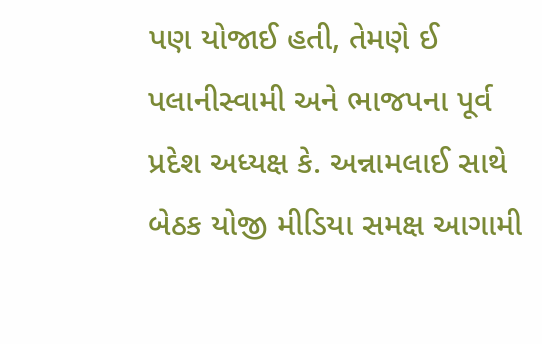પણ યોજાઈ હતી, તેમણે ઈ પલાનીસ્વામી અને ભાજપના પૂર્વ પ્રદેશ અધ્યક્ષ કે. અન્નામલાઈ સાથે બેઠક યોજી મીડિયા સમક્ષ આગામી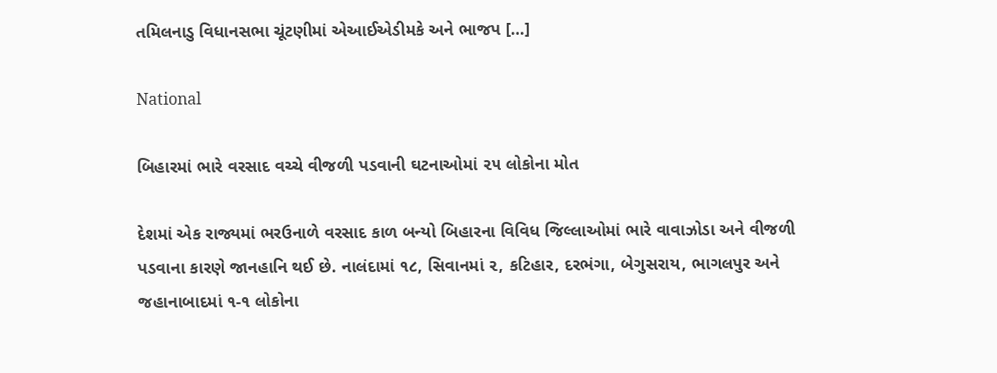તમિલનાડુ વિધાનસભા ચૂંટણીમાં એઆઈએડીમકે અને ભાજપ […]

National

બિહારમાં ભારે વરસાદ વચ્ચે વીજળી પડવાની ઘટનાઓમાં ૨૫ લોકોના મોત

દેશમાં એક રાજ્યમાં ભરઉનાળે વરસાદ કાળ બન્યો બિહારના વિવિધ જિલ્લાઓમાં ભારે વાવાઝોડા અને વીજળી પડવાના કારણે જાનહાનિ થઈ છે. નાલંદામાં ૧૮, સિવાનમાં ૨, કટિહાર, દરભંગા, બેગુસરાય, ભાગલપુર અને જહાનાબાદમાં ૧-૧ લોકોના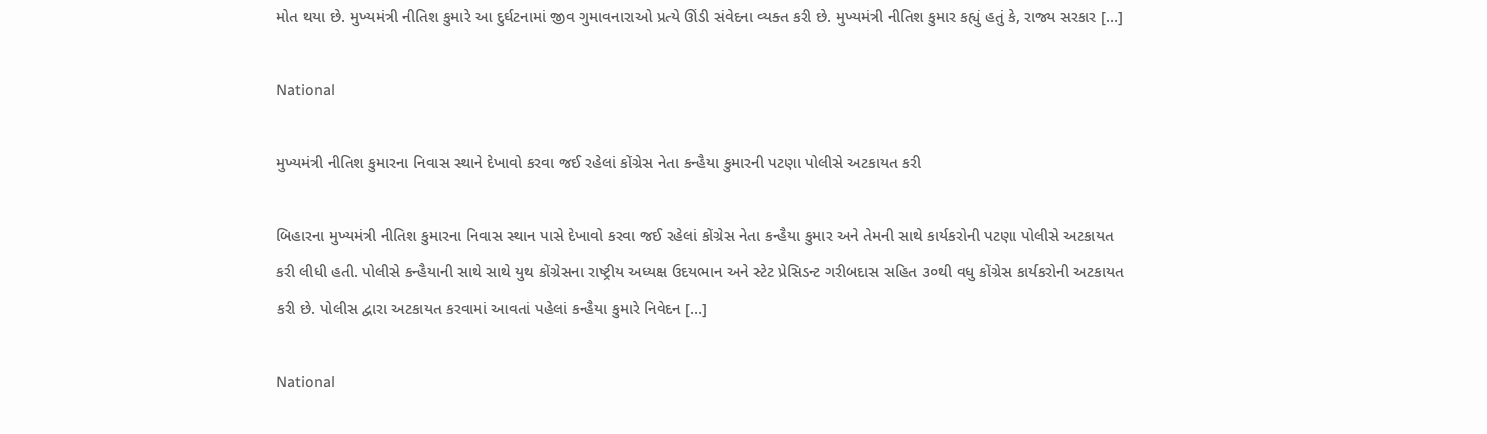મોત થયા છે. મુખ્યમંત્રી નીતિશ કુમારે આ દુર્ઘટનામાં જીવ ગુમાવનારાઓ પ્રત્યે ઊંડી સંવેદના વ્યક્ત કરી છે. મુખ્યમંત્રી નીતિશ કુમાર કહ્યું હતું કે, રાજ્ય સરકાર […]

National

મુખ્યમંત્રી નીતિશ કુમારના નિવાસ સ્થાને દેખાવો કરવા જઈ રહેલાં કોંગ્રેસ નેતા કન્હૈયા કુમારની પટણા પોલીસે અટકાયત કરી

બિહારના મુખ્યમંત્રી નીતિશ કુમારના નિવાસ સ્થાન પાસે દેખાવો કરવા જઈ રહેલાં કોંગ્રેસ નેતા કન્હૈયા કુમાર અને તેમની સાથે કાર્યકરોની પટણા પોલીસે અટકાયત કરી લીધી હતી. પોલીસે કન્હૈયાની સાથે સાથે યુથ કોંગ્રેસના રાષ્ટ્રીય અધ્યક્ષ ઉદયભાન અને સ્ટેટ પ્રેસિડન્ટ ગરીબદાસ સહિત ૩૦થી વધુ કોંગ્રેસ કાર્યકરોની અટકાયત કરી છે. પોલીસ દ્વારા અટકાયત કરવામાં આવતાં પહેલાં કન્હૈયા કુમારે નિવેદન […]

National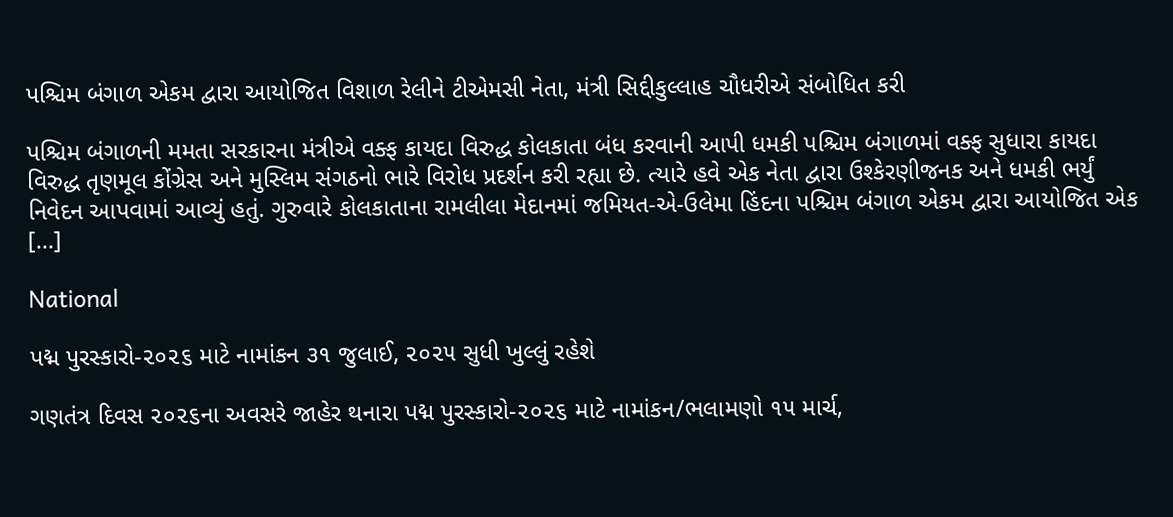પશ્ચિમ બંગાળ એકમ દ્વારા આયોજિત વિશાળ રેલીને ટીએમસી નેતા, મંત્રી સિદ્દીકુલ્લાહ ચૌધરીએ સંબોધિત કરી

પશ્ચિમ બંગાળની મમતા સરકારના મંત્રીએ વક્ફ કાયદા વિરુદ્ધ કોલકાતા બંધ કરવાની આપી ધમકી પશ્ચિમ બંગાળમાં વક્ફ સુધારા કાયદા વિરુદ્ધ તૃણમૂલ કોંગ્રેસ અને મુસ્લિમ સંગઠનો ભારે વિરોધ પ્રદર્શન કરી રહ્યા છે. ત્યારે હવે એક નેતા દ્વારા ઉશ્કેરણીજનક અને ધમકી ભર્યું નિવેદન આપવામાં આવ્યું હતું. ગુરુવારે કોલકાતાના રામલીલા મેદાનમાં જમિયત-એ-ઉલેમા હિંદના પશ્ચિમ બંગાળ એકમ દ્વારા આયોજિત એક […]

National

પદ્મ પુરસ્કારો-૨૦૨૬ માટે નામાંકન ૩૧ જુલાઈ, ૨૦૨૫ સુધી ખુલ્લું રહેશે

ગણતંત્ર દિવસ ૨૦૨૬ના અવસરે જાહેર થનારા પદ્મ પુરસ્કારો-૨૦૨૬ માટે નામાંકન/ભલામણો ૧૫ માર્ચ,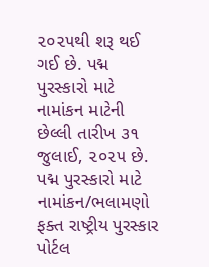૨૦૨૫થી શરૂ થઈ ગઈ છે. પદ્મ પુરસ્કારો માટે નામાંકન માટેની છેલ્લી તારીખ ૩૧ જુલાઈ, ૨૦૨૫ છે. પદ્મ પુરસ્કારો માટે નામાંકન/ભલામણો ફક્ત રાષ્ટ્રીય પુરસ્કાર પોર્ટલ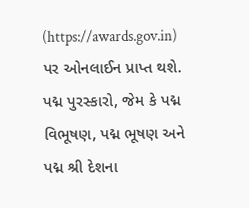(https://awards.gov.in) પર ઓનલાઈન પ્રાપ્ત થશે. પદ્મ પુરસ્કારો, જેમ કે પદ્મ વિભૂષણ, પદ્મ ભૂષણ અને પદ્મ શ્રી દેશના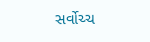સર્વોચ્ચ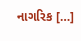નાગરિક […]